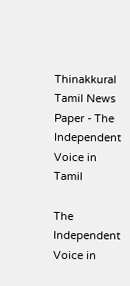Thinakkural Tamil News Paper - The Independent Voice in Tamil

The Independent Voice in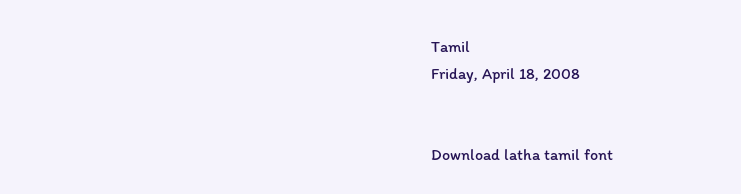Tamil
Friday, April 18, 2008


Download latha tamil font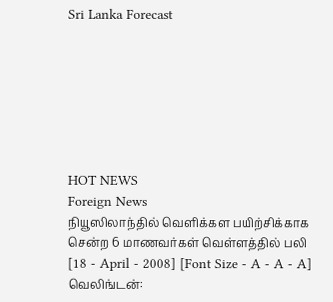Sri Lanka Forecast







HOT NEWS
Foreign News
நியூஸிலாந்தில் வெளிக்கள பயிற்சிக்காக சென்ற 6 மாணவர்கள் வெள்ளத்தில் பலி
[18 - April - 2008] [Font Size - A - A - A]
வெலிங்டன்: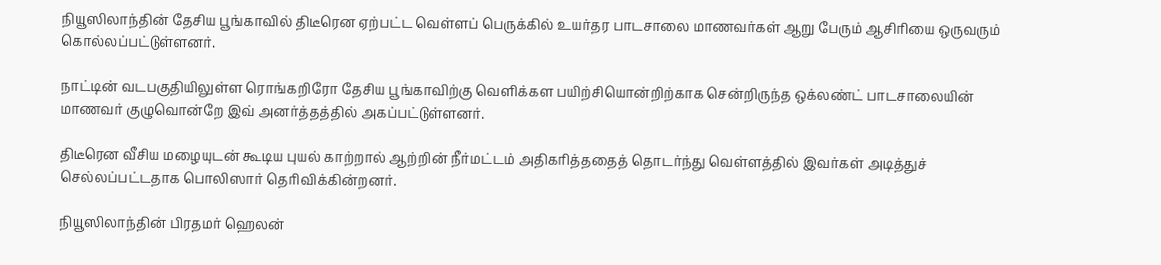நியூஸிலாந்தின் தேசிய பூங்காவில் திடீரென ஏற்பட்ட வெள்ளப் பெருக்கில் உயர்தர பாடசாலை மாணவர்கள் ஆறு பேரும் ஆசிரியை ஒருவரும் கொல்லப்பட்டுள்ளனர்.

நாட்டின் வடபகுதியிலுள்ள ரொங்கறிரோ தேசிய பூங்காவிற்கு வெளிக்கள பயிற்சியொன்றிற்காக சென்றிருந்த ஒக்லண்ட் பாடசாலையின் மாணவர் குழுவொன்றே இவ் அனர்த்தத்தில் அகப்பட்டுள்ளனர்.

திடீரென வீசிய மழையுடன் கூடிய புயல் காற்றால் ஆற்றின் நீர்மட்டம் அதிகரித்ததைத் தொடர்ந்து வெள்ளத்தில் இவர்கள் அடித்துச் செல்லப்பட்டதாக பொலிஸார் தெரிவிக்கின்றனர்.

நியூஸிலாந்தின் பிரதமர் ஹெலன்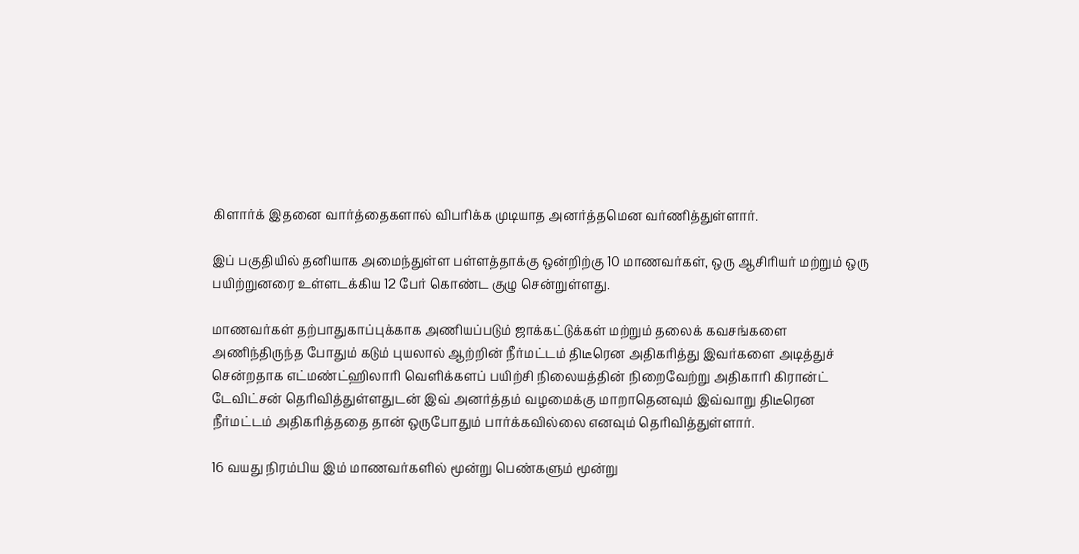கிளார்க் இதனை வார்த்தைகளால் விபரிக்க முடியாத அனர்த்தமென வர்ணித்துள்ளார்.

இப் பகுதியில் தனியாக அமைந்துள்ள பள்ளத்தாக்கு ஒன்றிற்கு 10 மாணவர்கள், ஒரு ஆசிரியர் மற்றும் ஒரு பயிற்றுனரை உள்ளடக்கிய 12 பேர் கொண்ட குழு சென்றுள்ளது.

மாணவர்கள் தற்பாதுகாப்புக்காக அணியப்படும் ஜாக்கட்டுக்கள் மற்றும் தலைக் கவசங்களை அணிந்திருந்த போதும் கடும் புயலால் ஆற்றின் நீர்மட்டம் திடீரென அதிகரித்து இவர்களை அடித்துச் சென்றதாக எட்மண்ட்ஹிலாரி வெளிக்களப் பயிற்சி நிலையத்தின் நிறைவேற்று அதிகாரி கிரான்ட் டேவிட்சன் தெரிவித்துள்ளதுடன் இவ் அனர்த்தம் வழமைக்கு மாறாதெனவும் இவ்வாறு திடீரென நீர்மட்டம் அதிகரித்ததை தான் ஒருபோதும் பார்க்கவில்லை எனவும் தெரிவித்துள்ளார்.

16 வயது நிரம்பிய இம் மாணவர்களில் மூன்று பெண்களும் மூன்று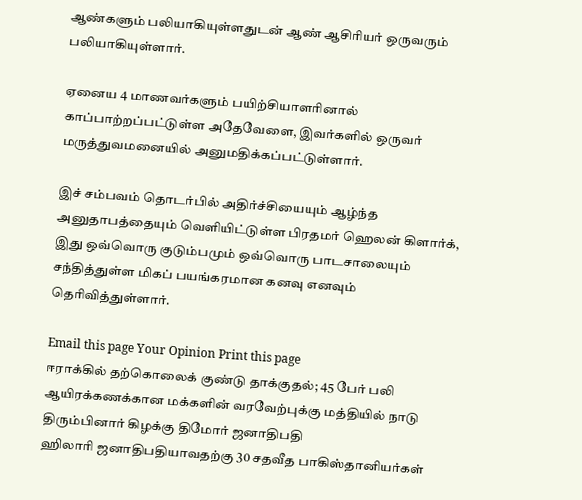ஆண்களும் பலியாகியுள்ளதுடன் ஆண் ஆசிரியர் ஒருவரும் பலியாகியுள்ளார்.

ஏனைய 4 மாணவர்களும் பயிற்சியாளரினால் காப்பாற்றப்பட்டுள்ள அதேவேளை, இவர்களில் ஒருவர் மருத்துவமனையில் அனுமதிக்கப்பட்டுள்ளார்.

இச் சம்பவம் தொடர்பில் அதிர்ச்சியையும் ஆழ்ந்த அனுதாபத்தையும் வெளியிட்டுள்ள பிரதமர் ஹெலன் கிளார்க், இது ஒவ்வொரு குடும்பமும் ஒவ்வொரு பாடசாலையும் சந்தித்துள்ள மிகப் பயங்கரமான கனவு எனவும் தெரிவித்துள்ளார்.

Email this page Your Opinion Print this page
ஈராக்கில் தற்கொலைக் குண்டு தாக்குதல்; 45 பேர் பலி
ஆயிரக்கணக்கான மக்களின் வரவேற்புக்கு மத்தியில் நாடு திரும்பினார் கிழக்கு திமோர் ஜனாதிபதி
ஹிலாரி ஜனாதிபதியாவதற்கு 30 சதவீத பாகிஸ்தானியர்கள்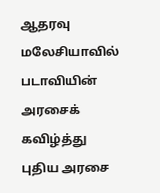ஆதரவு
மலேசியாவில் படாவியின் அரசைக் கவிழ்த்து புதிய அரசை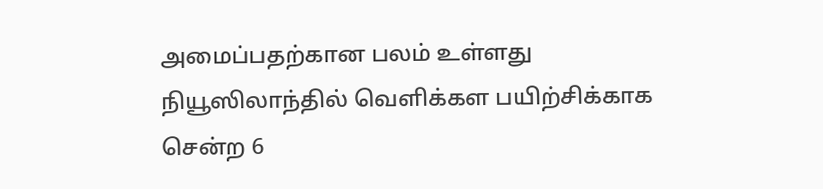அமைப்பதற்கான பலம் உள்ளது
நியூஸிலாந்தில் வெளிக்கள பயிற்சிக்காக சென்ற 6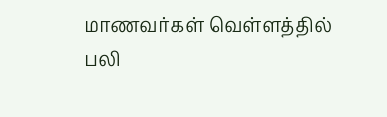மாணவர்கள் வெள்ளத்தில் பலி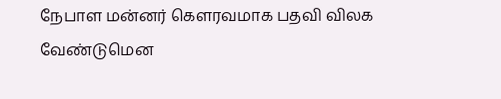நேபாள மன்னர் கௌரவமாக பதவி விலக வேண்டுமென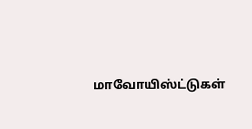மாவோயிஸ்ட்டுகள்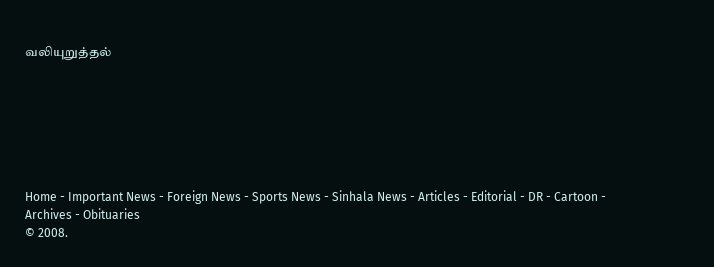வலியுறுத்தல்







Home - Important News - Foreign News - Sports News - Sinhala News - Articles - Editorial - DR - Cartoon - Archives - Obituaries
© 2008.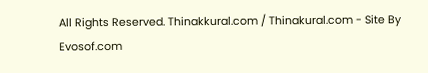All Rights Reserved. Thinakkural.com / Thinakural.com - Site By Evosof.com